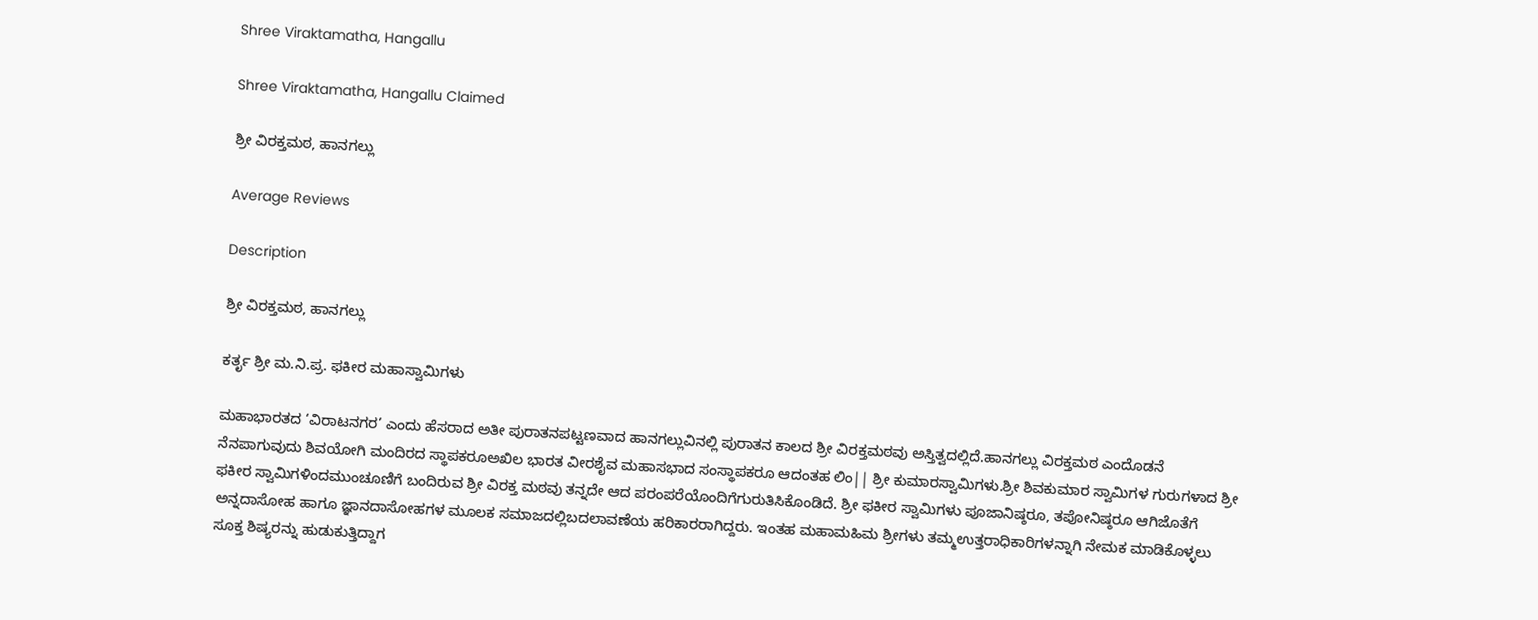Shree Viraktamatha, Hangallu

Shree Viraktamatha, Hangallu Claimed

ಶ್ರೀ ವಿರಕ್ತಮಠ, ಹಾನಗಲ್ಲು

Average Reviews

Description

ಶ್ರೀ ವಿರಕ್ತಮಠ, ಹಾನಗಲ್ಲು

ಕರ್ತೃ ಶ್ರೀ ಮ.ನಿ.ಪ್ರ. ಫಕೀರ ಮಹಾಸ್ವಾಮಿಗಳು

ಮಹಾಭಾರತದ ‘ವಿರಾಟನಗರ’ ಎಂದು ಹೆಸರಾದ ಅತೀ ಪುರಾತನಪಟ್ಟಣವಾದ ಹಾನಗಲ್ಲುವಿನಲ್ಲಿ ಪುರಾತನ ಕಾಲದ ಶ್ರೀ ವಿರಕ್ತಮಠವು ಅಸ್ತಿತ್ವದಲ್ಲಿದೆ.ಹಾನಗಲ್ಲು ವಿರಕ್ತಮಠ ಎಂದೊಡನೆ ನೆನಪಾಗುವುದು ಶಿವಯೋಗಿ ಮಂದಿರದ ಸ್ಥಾಪಕರೂಅಖಿಲ ಭಾರತ ವೀರಶೈವ ಮಹಾಸಭಾದ ಸಂಸ್ಥಾಪಕರೂ ಆದಂತಹ ಲಿಂ|| ಶ್ರೀ ಕುಮಾರಸ್ವಾಮಿಗಳು.ಶ್ರೀ ಶಿವಕುಮಾರ ಸ್ವಾಮಿಗಳ ಗುರುಗಳಾದ ಶ್ರೀ ಫಕೀರ ಸ್ವಾಮಿಗಳಿಂದಮುಂಚೂಣಿಗೆ ಬಂದಿರುವ ಶ್ರೀ ವಿರಕ್ತ ಮಠವು ತನ್ನದೇ ಆದ ಪರಂಪರೆಯೊಂದಿಗೆಗುರುತಿಸಿಕೊಂಡಿದೆ. ಶ್ರೀ ಫಕೀರ ಸ್ವಾಮಿಗಳು ಪೂಜಾನಿಷ್ಠರೂ, ತಪೋನಿಷ್ಠರೂ ಆಗಿಜೊತೆಗೆ ಅನ್ನದಾಸೋಹ ಹಾಗೂ ಜ್ಞಾನದಾಸೋಹಗಳ ಮೂಲಕ ಸಮಾಜದಲ್ಲಿಬದಲಾವಣೆಯ ಹರಿಕಾರರಾಗಿದ್ದರು. ಇಂತಹ ಮಹಾಮಹಿಮ ಶ್ರೀಗಳು ತಮ್ಮಉತ್ತರಾಧಿಕಾರಿಗಳನ್ನಾಗಿ ನೇಮಕ ಮಾಡಿಕೊಳ್ಳಲು ಸೂಕ್ತ ಶಿಷ್ಯರನ್ನು ಹುಡುಕುತ್ತಿದ್ದಾಗ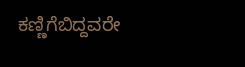ಕಣ್ಣಿಗೆಬಿದ್ದವರೇ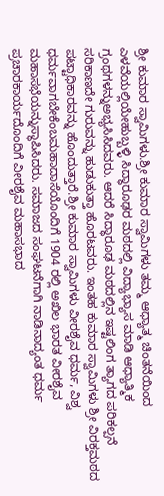ಶ್ರೀ ಕುಮಾರ ಸ್ವಾಮಿಗಳು.ಶ್ರೀ ಕುಮಾರ ಸ್ವಾಮಿಗಳು ತಮ್ಮ ಆಧ್ಯಾತ್ಮ ಚಿಂತನೆಯಿಂದ ಎಳವೆಯಲ್ಲಿಯೇಹುಬ್ಬಳ್ಳಿ ಸಿದ್ಧಾರೂಢರ ಮಠದಲ್ಲಿ ವಿದ್ಯಾಭ್ಯಾಸ ಮಾಡಿ ಆಧ್ಯಾತ್ಮಿಕ ಗ್ರಂಥಗಳನ್ನುಅಭ್ಯಸಿಸಿದವರು. ಆದರೆ ಸಿದ್ಧಾರೂಢ ಮಠದಲ್ಲಿನ ಇಷ್ಟಲಿಂಗ ತ್ಯಾಗದ ಪರಿಕಲ್ಪನೆ ಸರಿಕಾಣದೇ ಗುರುವನ್ನು ಹುಡುಕುತ್ತಾ ಹೊರಟವರು. ಇಂತಹ ಕುಮಾರ ಸ್ವಾಮಿಗಳು ಶ್ರೀ ವಿರಕ್ತಮಠದ ಪಟ್ಟಾಧಿಕಾರವನ್ನು ಹೊಂದುತ್ತಾರೆ.ಶ್ರೀ ಕುಮಾರ ಸ್ವಾಮಿಗಳು ವೀರಶೈವ ಧರ್ಮ, ವಿಶ್ವ ಧರ್ಮವಾಗಬೇಕೆಂಬಮಹಾದಾಸೆಯೊಂದಿಗೆ 1904 ರಲ್ಲಿ ಅಖಿಲ ಭಾರತ ವೀರಶೈವ ಮಹಾಸಭೆಯನ್ನುಸ್ಥಾಪಿಸಿದರು. ಸಮಾಜದ ಸಂಘಟನೆಗಾಗಿ ನಾಡಿನಾದ್ಯಂತ ಧರ್ಮ ಪ್ರಚಾರಕಾರ್ಯದೊಂದಿಗೆ ವೀರಶೈವ ಮಹಾಸಭಾದ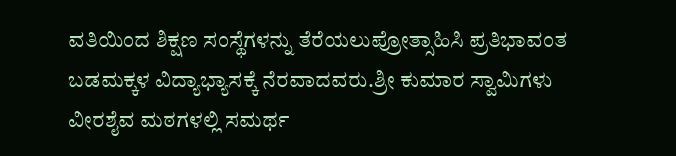ವತಿಯಿಂದ ಶಿಕ್ಷಣ ಸಂಸ್ಥೆಗಳನ್ನು ತೆರೆಯಲುಪ್ರೋತ್ಸಾಹಿಸಿ ಪ್ರತಿಭಾವಂತ ಬಡಮಕ್ಕಳ ವಿದ್ಯಾಭ್ಯಾಸಕ್ಕೆ ನೆರವಾದವರು.ಶ್ರೀ ಕುಮಾರ ಸ್ವಾಮಿಗಳು ವೀರಶೈವ ಮಠಗಳಲ್ಲಿ ಸಮರ್ಥ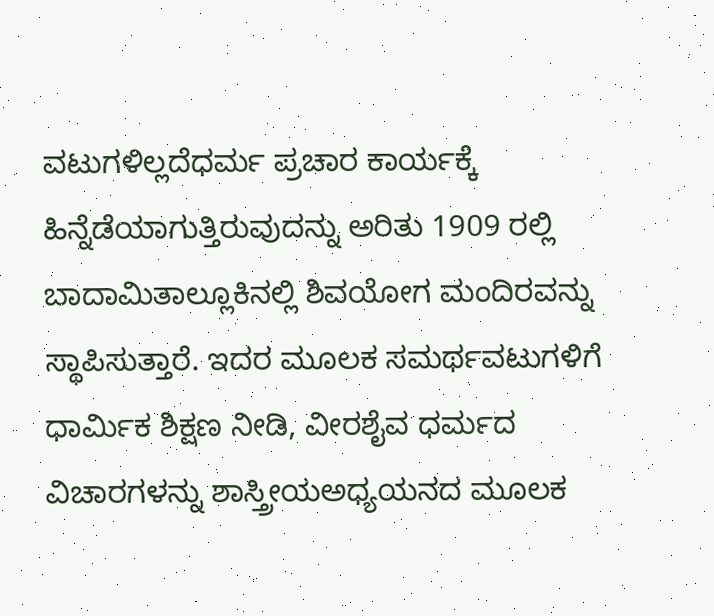ವಟುಗಳಿಲ್ಲದೆಧರ್ಮ ಪ್ರಚಾರ ಕಾರ್ಯಕ್ಕೆ ಹಿನ್ನೆಡೆಯಾಗುತ್ತಿರುವುದನ್ನು ಅರಿತು 1909 ರಲ್ಲಿ ಬಾದಾಮಿತಾಲ್ಲೂಕಿನಲ್ಲಿ ಶಿವಯೋಗ ಮಂದಿರವನ್ನು ಸ್ಥಾಪಿಸುತ್ತಾರೆ. ಇದರ ಮೂಲಕ ಸಮರ್ಥವಟುಗಳಿಗೆ ಧಾರ್ಮಿಕ ಶಿಕ್ಷಣ ನೀಡಿ, ವೀರಶೈವ ಧರ್ಮದ ವಿಚಾರಗಳನ್ನು ಶಾಸ್ತ್ರೀಯಅಧ್ಯಯನದ ಮೂಲಕ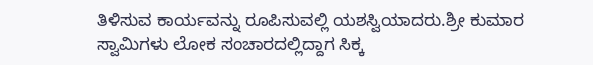ತಿಳಿಸುವ ಕಾರ್ಯವನ್ನು ರೂಪಿಸುವಲ್ಲಿ ಯಶಸ್ವಿಯಾದರು.ಶ್ರೀ ಕುಮಾರ ಸ್ವಾಮಿಗಳು ಲೋಕ ಸಂಚಾರದಲ್ಲಿದ್ದಾಗ ಸಿಕ್ಕ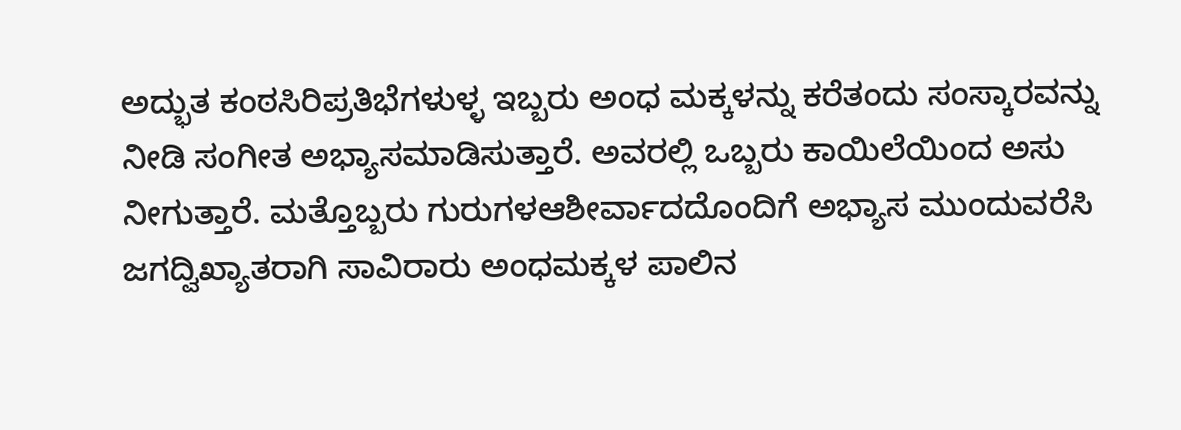ಅದ್ಭುತ ಕಂಠಸಿರಿಪ್ರತಿಭೆಗಳುಳ್ಳ ಇಬ್ಬರು ಅಂಧ ಮಕ್ಕಳನ್ನು ಕರೆತಂದು ಸಂಸ್ಕಾರವನ್ನು ನೀಡಿ ಸಂಗೀತ ಅಭ್ಯಾಸಮಾಡಿಸುತ್ತಾರೆ. ಅವರಲ್ಲಿ ಒಬ್ಬರು ಕಾಯಿಲೆಯಿಂದ ಅಸು ನೀಗುತ್ತಾರೆ. ಮತ್ತೊಬ್ಬರು ಗುರುಗಳಆಶೀರ್ವಾದದೊಂದಿಗೆ ಅಭ್ಯಾಸ ಮುಂದುವರೆಸಿ ಜಗದ್ವಿಖ್ಯಾತರಾಗಿ ಸಾವಿರಾರು ಅಂಧಮಕ್ಕಳ ಪಾಲಿನ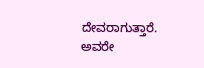ದೇವರಾಗುತ್ತಾರೆ. ಅವರೇ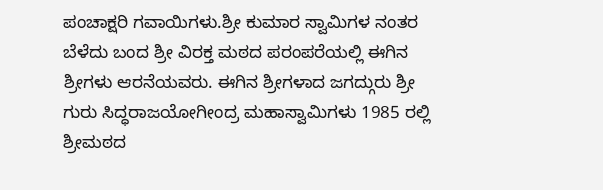ಪಂಚಾಕ್ಷರಿ ಗವಾಯಿಗಳು.ಶ್ರೀ ಕುಮಾರ ಸ್ವಾಮಿಗಳ ನಂತರ ಬೆಳೆದು ಬಂದ ಶ್ರೀ ವಿರಕ್ತ ಮಠದ ಪರಂಪರೆಯಲ್ಲಿ ಈಗಿನ ಶ್ರೀಗಳು ಆರನೆಯವರು. ಈಗಿನ ಶ್ರೀಗಳಾದ ಜಗದ್ಗುರು ಶ್ರೀ ಗುರು ಸಿದ್ಧರಾಜಯೋಗೀಂದ್ರ ಮಹಾಸ್ವಾಮಿಗಳು 1985 ರಲ್ಲಿ ಶ್ರೀಮಠದ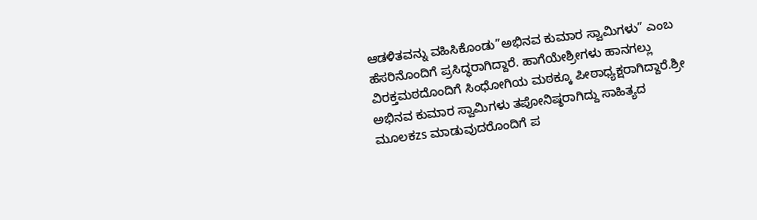ಆಡಳಿತವನ್ನು ವಹಿಸಿಕೊಂಡು”ಅಭಿನವ ಕುಮಾರ ಸ್ವಾಮಿಗಳು” ಎಂಬ ಹೆಸರಿನೊಂದಿಗೆ ಪ್ರಸಿದ್ಧರಾಗಿದ್ದಾರೆ. ಹಾಗೆಯೇಶ್ರೀಗಳು ಹಾನಗಲ್ಲು ವಿರಕ್ತಮಠದೊಂದಿಗೆ ಸಿಂಧೋಗಿಯ ಮಠಕ್ಕೂ ಪೀಠಾಧ್ಯಕ್ಷರಾಗಿದ್ದಾರೆ.ಶ್ರೀ ಅಭಿನವ ಕುಮಾರ ಸ್ವಾಮಿಗಳು ತಪೋನಿಷ್ಠರಾಗಿದ್ದು ಸಾಹಿತ್ಯದ ಮೂಲಕzs ಮಾಡುವುದರೊಂದಿಗೆ ಪ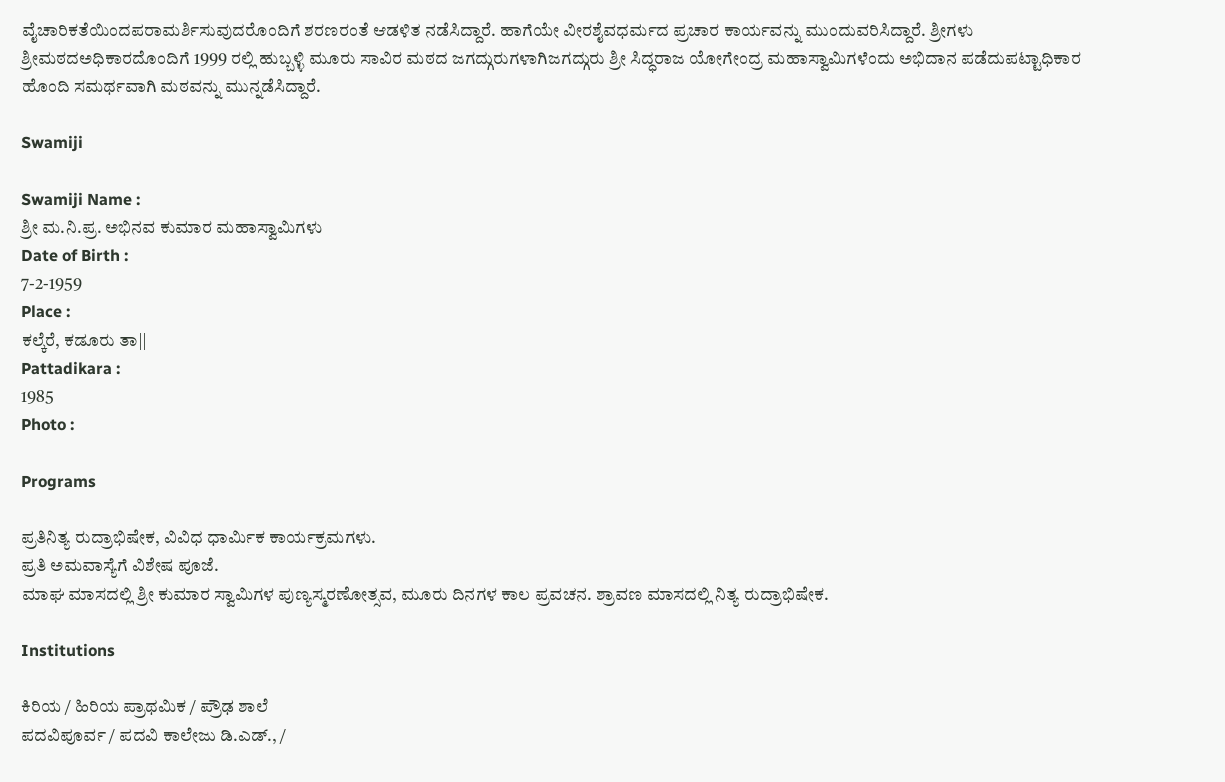ವೈಚಾರಿಕತೆಯಿಂದಪರಾಮರ್ಶಿಸುವುದರೊಂದಿಗೆ ಶರಣರಂತೆ ಆಡಳಿತ ನಡೆಸಿದ್ದಾರೆ. ಹಾಗೆಯೇ ವೀರಶೈವಧರ್ಮದ ಪ್ರಚಾರ ಕಾರ್ಯವನ್ನು ಮುಂದುವರಿಸಿದ್ದಾರೆ. ಶ್ರೀಗಳು ಶ್ರೀಮಠದಅಧಿಕಾರದೊಂದಿಗೆ 1999 ರಲ್ಲಿ ಹುಬ್ಬಳ್ಳಿ ಮೂರು ಸಾವಿರ ಮಠದ ಜಗದ್ಗುರುಗಳಾಗಿಜಗದ್ಗುರು ಶ್ರೀ ಸಿದ್ಧರಾಜ ಯೋಗೇಂದ್ರ ಮಹಾಸ್ವಾಮಿಗಳೆಂದು ಅಭಿದಾನ ಪಡೆದುಪಟ್ಟಾಧಿಕಾರ ಹೊಂದಿ ಸಮರ್ಥವಾಗಿ ಮಠವನ್ನು ಮುನ್ನಡೆಸಿದ್ದಾರೆ.

Swamiji

Swamiji Name :
ಶ್ರೀ ಮ.ನಿ.ಪ್ರ. ಅಭಿನವ ಕುಮಾರ ಮಹಾಸ್ವಾಮಿಗಳು
Date of Birth :
7-2-1959
Place :
ಕಲ್ಕೆರೆ, ಕಡೂರು ತಾ||
Pattadikara :
1985
Photo :

Programs

ಪ್ರತಿನಿತ್ಯ ರುದ್ರಾಭಿಷೇಕ, ವಿವಿಧ ಧಾರ್ಮಿಕ ಕಾರ್ಯಕ್ರಮಗಳು.
ಪ್ರತಿ ಅಮವಾಸ್ಯೆಗೆ ವಿಶೇಷ ಪೂಜೆ.
ಮಾಘ ಮಾಸದಲ್ಲಿ ಶ್ರೀ ಕುಮಾರ ಸ್ವಾಮಿಗಳ ಪುಣ್ಯಸ್ಮರಣೋತ್ಸವ, ಮೂರು ದಿನಗಳ ಕಾಲ ಪ್ರವಚನ. ಶ್ರಾವಣ ಮಾಸದಲ್ಲಿ ನಿತ್ಯ ರುದ್ರಾಭಿಷೇಕ.

Institutions

ಕಿರಿಯ / ಹಿರಿಯ ಪ್ರಾಥಮಿಕ / ಪ್ರೌಢ ಶಾಲೆ
ಪದವಿಪೂರ್ವ / ಪದವಿ ಕಾಲೇಜು ಡಿ.ಎಡ್., /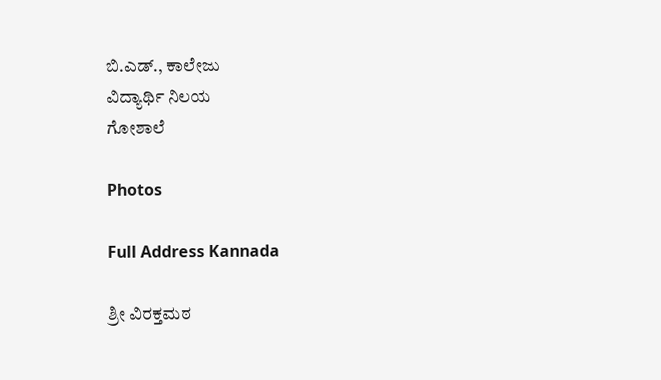ಬಿ.ಎಡ್., ಕಾಲೇಜು
ವಿದ್ಯಾರ್ಥಿ ನಿಲಯ
ಗೋಶಾಲೆ

Photos

Full Address Kannada

ಶ್ರೀ ವಿರಕ್ತಮಠ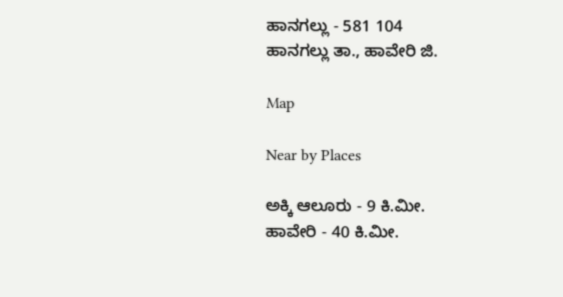ಹಾನಗಲ್ಲು - 581 104
ಹಾನಗಲ್ಲು ತಾ., ಹಾವೇರಿ ಜಿ.

Map

Near by Places

ಅಕ್ಕಿ ಆಲೂರು - 9 ಕಿ.ಮೀ.
ಹಾವೇರಿ - 40 ಕಿ.ಮೀ.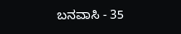ಬನವಾಸಿ - 35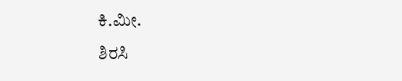ಕಿ.ಮೀ.
ಶಿರಸಿ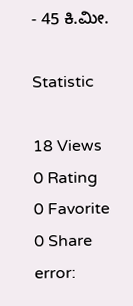- 45 ಕಿ.ಮೀ.

Statistic

18 Views
0 Rating
0 Favorite
0 Share
error: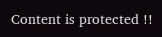Content is protected !!